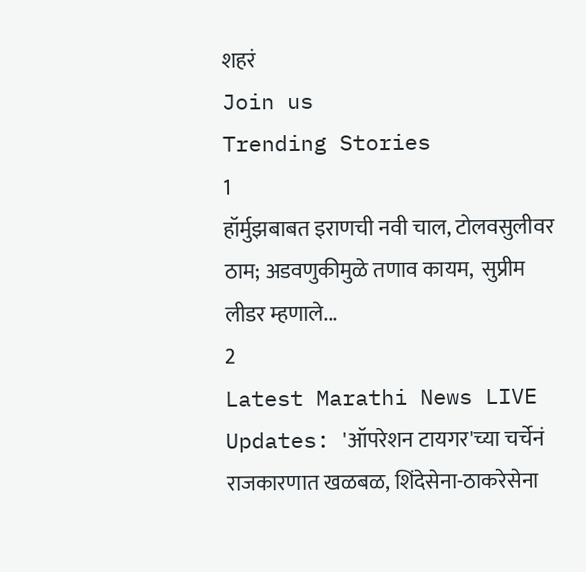शहरं
Join us
Trending Stories
1
हॉर्मुझबाबत इराणची नवी चाल, टोलवसुलीवर ठाम; अडवणुकीमुळे तणाव कायम,  सुप्रीम लीडर म्हणाले...
2
Latest Marathi News LIVE Updates: 'ऑपरेशन टायगर'च्या चर्चेनं राजकारणात खळबळ, शिंदेसेना-ठाकरेसेना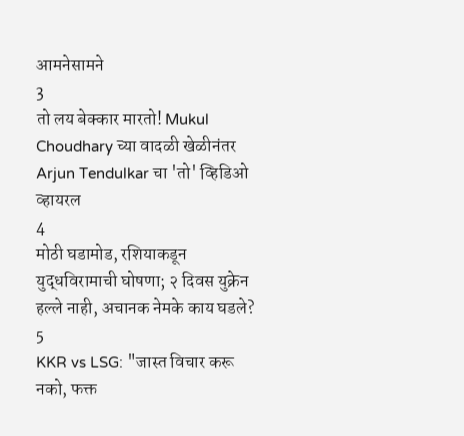आमनेसामने
3
तो लय बेक्कार मारतो! Mukul Choudhary च्या वादळी खेळीनंतर Arjun Tendulkar चा 'तो' व्हिडिओ व्हायरल
4
मोठी घडामोड, रशियाकडून युद्धविरामाची घोषणा; २ दिवस युक्रेन हल्ले नाही, अचानक नेमके काय घडले?
5
KKR vs LSG: "जास्त विचार करू नको, फक्त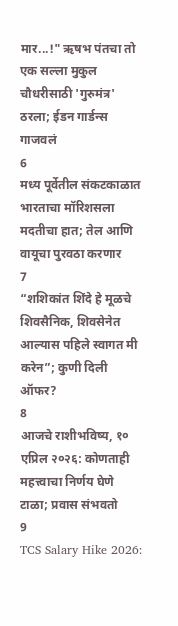मार...!" ऋषभ पंतचा तो एक सल्ला मुकुल चौधरीसाठी 'गुरुमंत्र' ठरला; ईडन गार्डन्स गाजवलं
6
मध्य पूर्वेतील संकटकाळात भारताचा मॉरिशसला मदतीचा हात; तेल आणि वायूचा पुरवठा करणार
7
“शशिकांत शिंदे हे मूळचे शिवसैनिक, शिवसेनेत आल्यास पहिले स्वागत मी करेन”; कुणी दिली ऑफर?
8
आजचे राशीभविष्य, १० एप्रिल २०२६: कोणताही महत्त्वाचा निर्णय घेणे टाळा; प्रवास संभवतो
9
TCS Salary Hike 2026: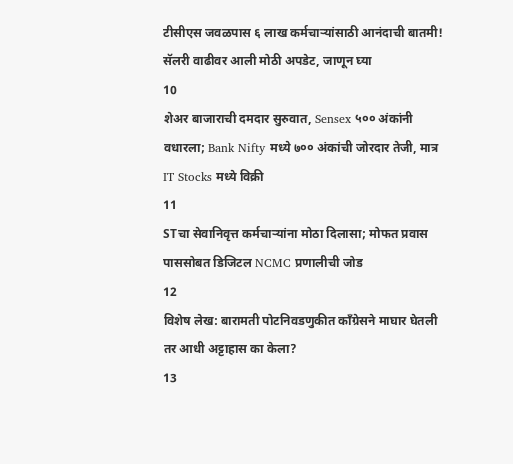टीसीएस जवळपास ६ लाख कर्मचाऱ्यांसाठी आनंदाची बातमी! सॅलरी वाढीवर आली मोठी अपडेट, जाणून घ्या
10
शेअर बाजाराची दमदार सुरुवात, Sensex ५०० अंकांनी वधारला; Bank Nifty मध्ये ७०० अंकांची जोरदार तेजी, मात्र IT Stocks मध्ये विक्री
11
STचा सेवानिवृत्त कर्मचाऱ्यांना मोठा दिलासा; मोफत प्रवास पाससोबत डिजिटल NCMC प्रणालीची जोड
12
विशेष लेख: बारामती पोटनिवडणुकीत काँग्रेसने माघार घेतली तर आधी अट्टाहास का केला?
13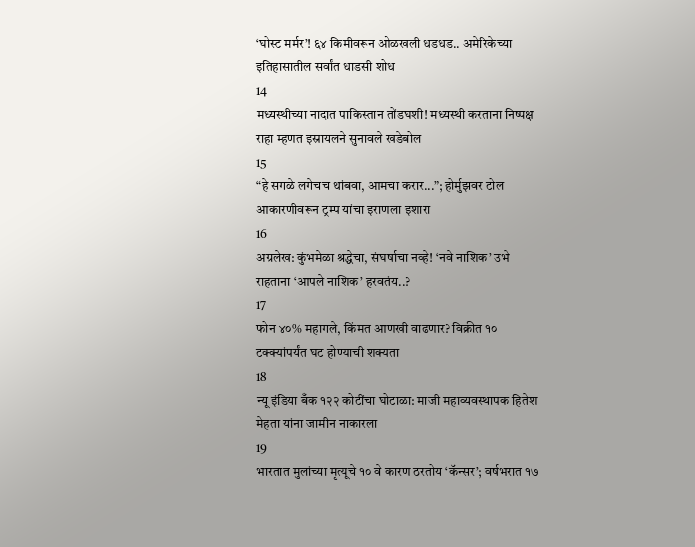‘घोस्ट मर्मर’! ६४ किमीवरून ओळखली धडधड.. अमेरिकेच्या इतिहासातील सर्वांत धाडसी शोध
14
मध्यस्थीच्या नादात पाकिस्तान तोंडघशी! मध्यस्थी करताना निष्पक्ष राहा म्हणत इस्रायलने सुनावले खडेबोल
15
“हे सगळे लगेचच थांबवा, आमचा करार...”; होर्मुझवर टोल आकारणीवरून ट्रम्प यांचा इराणला इशारा
16
अग्रलेख: कुंभमेळा श्रद्धेचा, संघर्षाचा नव्हे! ‘नवे नाशिक’ उभे राहताना ‘आपले नाशिक’ हरवतंय..?
17
फोन ४०% महागले, किंमत आणखी वाढणार? विक्रीत १० टक्क्यांपर्यंत घट होण्याची शक्यता
18
न्यू इंडिया बँक १२२ कोटींचा घोटाळा: माजी महाव्यवस्थापक हितेश मेहता यांना जामीन नाकारला
19
भारतात मुलांच्या मृत्यूचे १० वे कारण ठरतोय ‘कॅन्सर’; वर्षभरात १७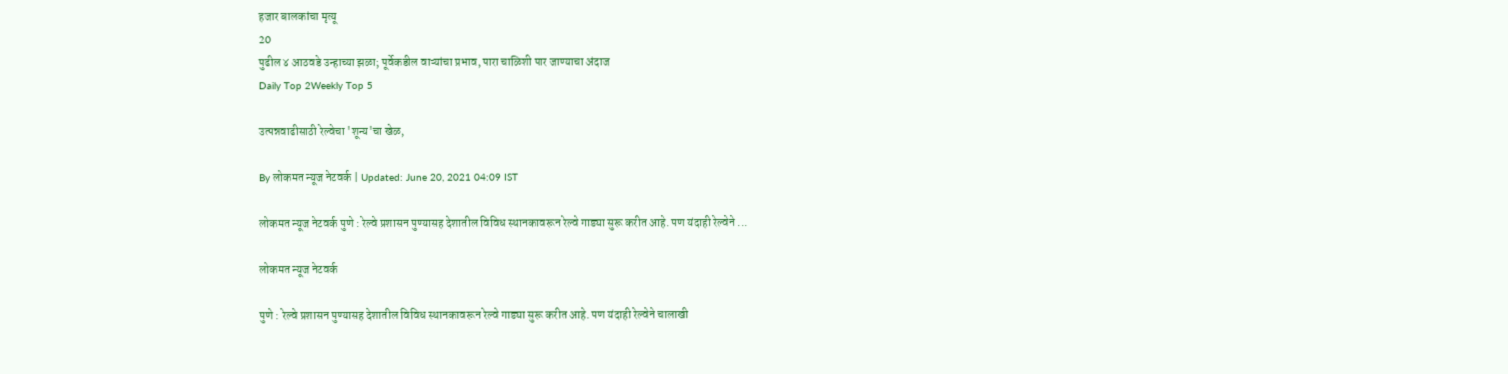हजार बालकांचा मृत्यू
20
पुढील ४ आठवडे उन्हाच्या झळा; पूर्वेकडील वाऱ्यांचा प्रभाव, पारा चाळिशी पार जाण्याचा अंदाज
Daily Top 2Weekly Top 5

उत्पन्नवाढीसाठी रेल्वेचा 'शून्य'चा खेळ,

By लोकमत न्यूज नेटवर्क | Updated: June 20, 2021 04:09 IST

लोकमत न्यूज नेटवर्क पुणे : रेल्वे प्रशासन पुण्यासह देशातील विविध स्थानकावरून रेल्वे गाड्या सुरू करीत आहे. पण यंदाही रेल्वेने ...

लोकमत न्यूज नेटवर्क

पुणे : रेल्वे प्रशासन पुण्यासह देशातील विविध स्थानकावरून रेल्वे गाड्या सुरू करीत आहे. पण यंदाही रेल्वेने चालाखी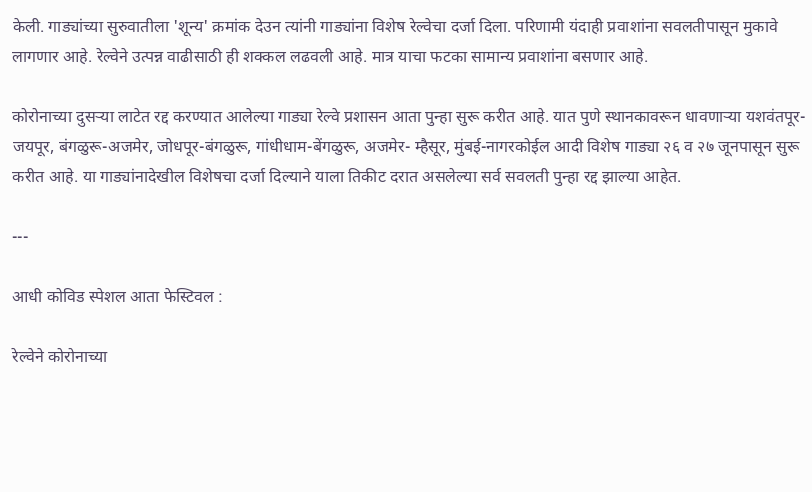केली. गाड्यांच्या सुरुवातीला 'शून्य' क्रमांक देउन त्यांनी गाड्यांना विशेष रेल्वेचा दर्जा दिला. परिणामी यंदाही प्रवाशांना सवलतीपासून मुकावे लागणार आहे. रेल्वेने उत्पन्न वाढीसाठी ही शक्कल लढवली आहे. मात्र याचा फटका सामान्य प्रवाशांना बसणार आहे.

कोरोनाच्या दुसऱ्या लाटेत रद्द करण्यात आलेल्या गाड्या रेल्वे प्रशासन आता पुन्हा सुरू करीत आहे. यात पुणे स्थानकावरून धावणाऱ्या यशवंतपूर-जयपूर, बंगळुरू-अजमेर, जोधपूर-बंगळुरू, गांधीधाम-बेंगळुरू, अजमेर- म्हैसूर, मुंबई-नागरकोईल आदी विशेष गाड्या २६ व २७ जूनपासून सुरू करीत आहे. या गाड्यांनादेखील विशेषचा दर्जा दिल्याने याला तिकीट दरात असलेल्या सर्व सवलती पुन्हा रद्द झाल्या आहेत.

---

आधी कोविड स्पेशल आता फेस्टिवल :

रेल्वेने कोरोनाच्या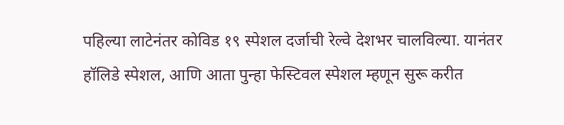पहिल्या लाटेनंतर कोविड १९ स्पेशल दर्जाची रेल्वे देशभर चालविल्या. यानंतर हॉलिडे स्पेशल, आणि आता पुन्हा फेस्टिवल स्पेशल म्हणून सुरू करीत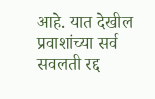आहे. यात देखील प्रवाशांच्या सर्व सवलती रद्द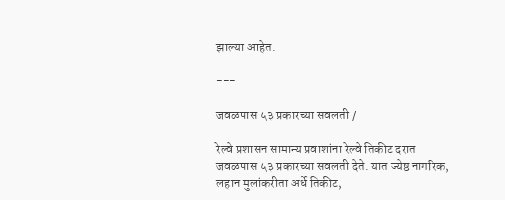झाल्या आहेत.

---

जवळपास ५३ प्रकारच्या सवलती /

रेल्वे प्रशासन सामान्य प्रवाशांना रेल्वे तिकीट दरात जवळपास ५३ प्रकारच्या सवलती देते. यात ज्येष्ठ नागरिक, लहान मुलांकरीता अर्धे तिकीट,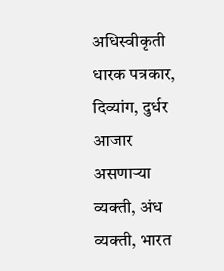अधिस्वीकृती धारक पत्रकार, दिव्यांग, दुर्धर आजार असणाऱ्या व्यक्ती, अंध व्यक्ती, भारत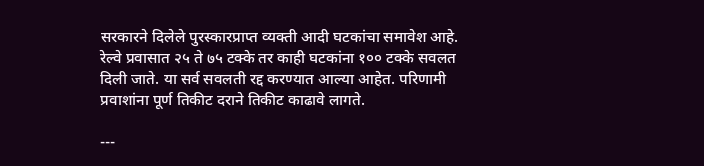सरकारने दिलेले पुरस्कारप्राप्त व्यक्ती आदी घटकांचा समावेश आहे. रेल्वे प्रवासात २५ ते ७५ टक्के तर काही घटकांना १०० टक्के सवलत दिली जाते. या सर्व सवलती रद्द करण्यात आल्या आहेत. परिणामी प्रवाशांना पूर्ण तिकीट दराने तिकीट काढावे लागते.

---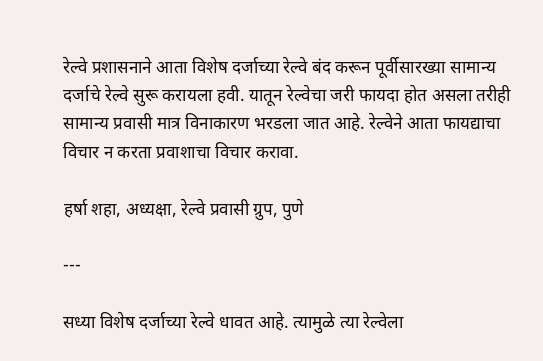रेल्वे प्रशासनाने आता विशेष दर्जाच्या रेल्वे बंद करून पूर्वीसारख्या सामान्य दर्जाचे रेल्वे सुरू करायला हवी. यातून रेल्वेचा जरी फायदा होत असला तरीही सामान्य प्रवासी मात्र विनाकारण भरडला जात आहे. रेल्वेने आता फायद्याचा विचार न करता प्रवाशाचा विचार करावा.

हर्षा शहा, अध्यक्षा, रेल्वे प्रवासी ग्रुप, पुणे

---

सध्या विशेष दर्जाच्या रेल्वे धावत आहे. त्यामुळे त्या रेल्वेला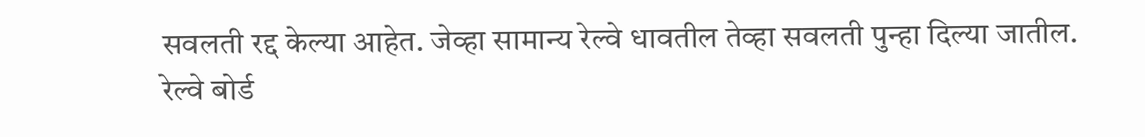सवलती रद्द केल्या आहेत. जेव्हा सामान्य रेल्वे धावतील तेव्हा सवलती पुन्हा दिल्या जातील. रेल्वे बोर्ड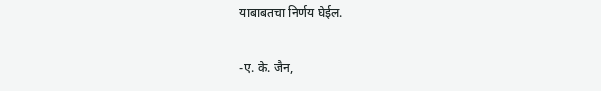याबाबतचा निर्णय घेईल.

-ए. के. जैन,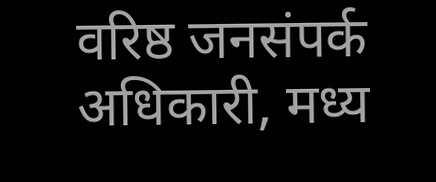वरिष्ठ जनसंपर्क अधिकारी, मध्य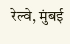रेल्वे, मुंबई